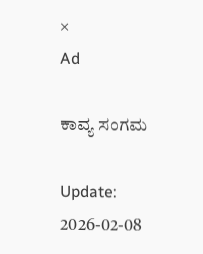×
Ad

ಕಾವ್ಯ ಸಂಗಮ

Update: 2026-02-08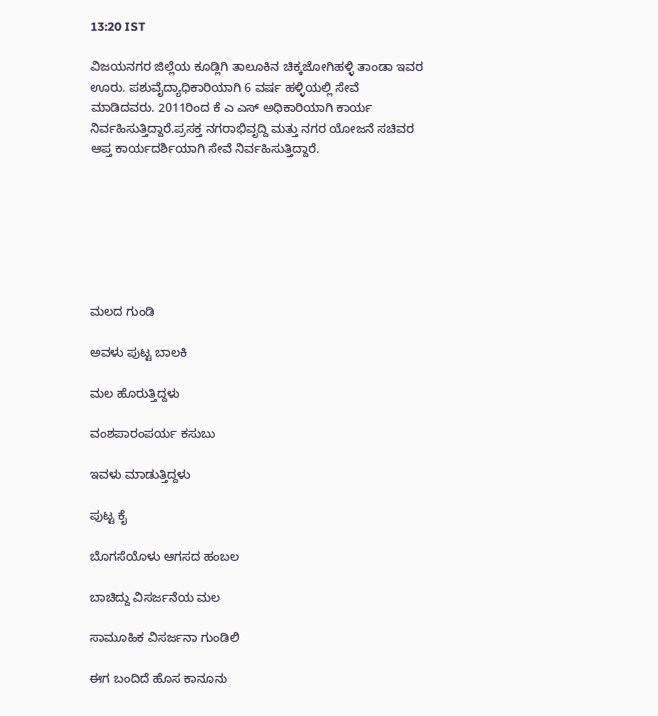13:20 IST

ವಿಜಯನಗರ ಜಿಲ್ಲೆಯ ಕೂಡ್ಲಿಗಿ ತಾಲೂಕಿನ ಚಿಕ್ಕಜೋಗಿಹಳ್ಳಿ ತಾಂಡಾ ಇವರ ಊರು. ಪಶುವೈದ್ಯಾಧಿಕಾರಿಯಾಗಿ 6 ವರ್ಷ ಹಳ್ಳಿಯಲ್ಲಿ ಸೇವೆ ಮಾಡಿದವರು. 2011ರಿಂದ ಕೆ ಎ ಎಸ್ ಅಧಿಕಾರಿಯಾಗಿ ಕಾರ್ಯ ನಿರ್ವಹಿಸುತ್ತಿದ್ದಾರೆ.ಪ್ರಸಕ್ತ ನಗರಾಭಿವೃದ್ದಿ ಮತ್ತು ನಗರ ಯೋಜನೆ ಸಚಿವರ ಆಪ್ತ ಕಾರ್ಯದರ್ಶಿಯಾಗಿ ಸೇವೆ ನಿರ್ವಹಿಸುತ್ತಿದ್ದಾರೆ.







ಮಲದ ಗುಂಡಿ

ಅವಳು ಪುಟ್ಟ ಬಾಲಕಿ

ಮಲ ಹೊರುತ್ತಿದ್ದಳು

ವಂಶಪಾರಂಪರ್ಯ ಕಸುಬು

ಇವಳು ಮಾಡುತ್ತಿದ್ದಳು

ಪುಟ್ಟ ಕೈ

ಬೊಗಸೆಯೊಳು ಆಗಸದ ಹಂಬಲ

ಬಾಚಿದ್ದು ವಿಸರ್ಜನೆಯ ಮಲ

ಸಾಮೂಹಿಕ ವಿಸರ್ಜನಾ ಗುಂಡಿಲಿ

ಈಗ ಬಂದಿದೆ ಹೊಸ ಕಾನೂನು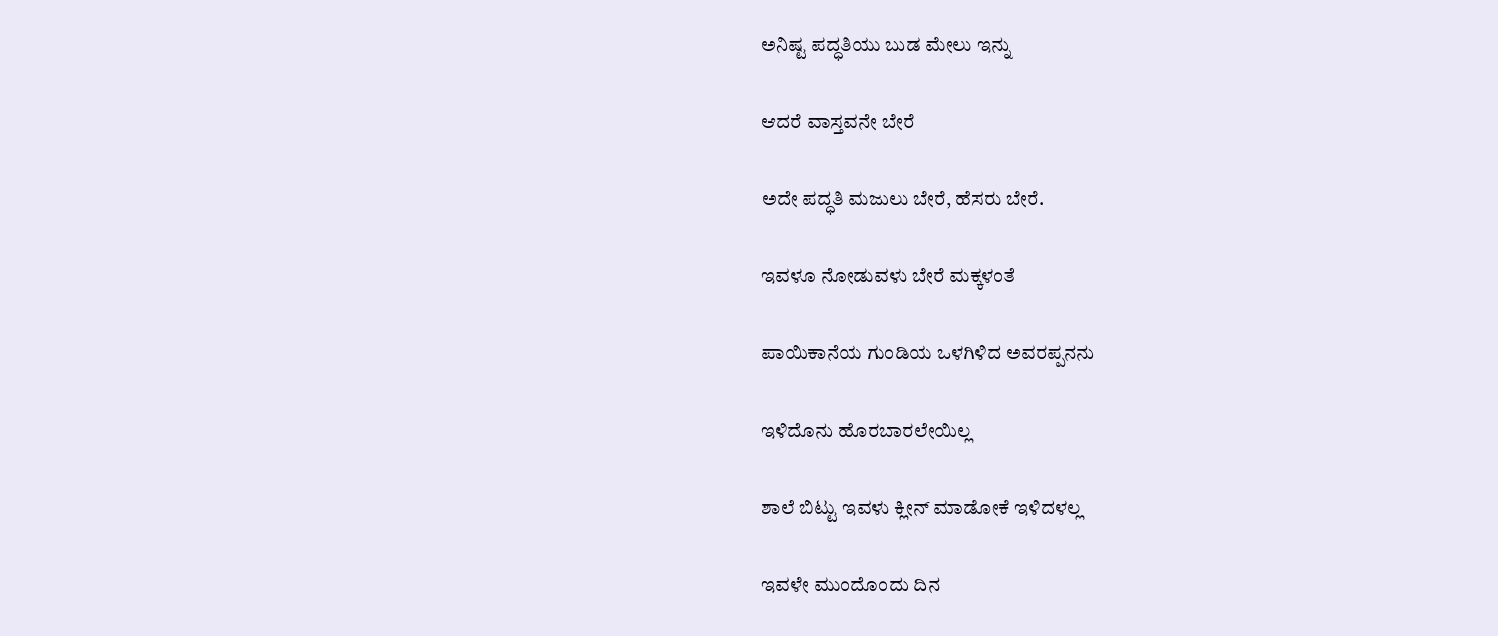ಅನಿಷ್ಟ ಪದ್ಧತಿಯು ಬುಡ ಮೇಲು ಇನ್ನು

ಆದರೆ ವಾಸ್ತವನೇ ಬೇರೆ

ಅದೇ ಪದ್ಧತಿ ಮಜುಲು ಬೇರೆ, ಹೆಸರು ಬೇರೆ.

ಇವಳೂ ನೋಡುವಳು ಬೇರೆ ಮಕ್ಕಳಂತೆ

ಪಾಯಿಕಾನೆಯ ಗುಂಡಿಯ ಒಳಗಿಳಿದ ಅವರಪ್ಪನನು

ಇಳಿದೊನು ಹೊರಬಾರಲೇಯಿಲ್ಲ

ಶಾಲೆ ಬಿಟ್ಟು ಇವಳು ಕ್ಲೀನ್ ಮಾಡೋಕೆ ಇಳಿದಳಲ್ಲ

ಇವಳೇ ಮುಂದೊಂದು ದಿನ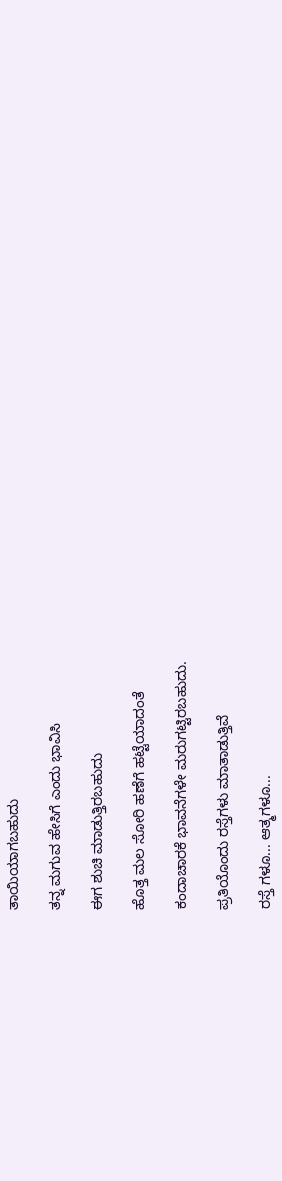ತಾಯಿಯಾಗಬಹುದು

ತನ್ನ ಮಗುವ ಹೇಸಿಗೆ ಎಂದು ಭಾವಿಸಿ

ಈಗ ಶುಚಿ ಮಾಡುತ್ತಿರಬಹುದು

ಹೊತ್ತ ಮಲ ಸೋರಿ ಹಣೆಗೆ ಹಟ್ಟೆಯಾದಂತೆ

ಕಂದಾಚಾರಕೆ ಭಾವನೆಗಳೇ ಮರುಗಟ್ಟಿರಬಹುದು.

ಪ್ರತಿಯೊಂದು ರಸ್ತೆಗಳು ಮಾತಾಡುತ್ತಿವೆ

ರಸ್ತೆ ಗಳೂ... ಆತ್ಮಗಳೂ...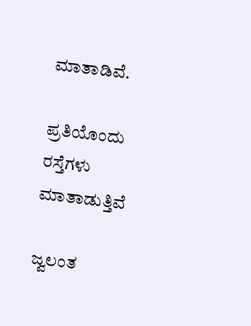ಮಾತಾಡಿವೆ.

ಪ್ರತಿಯೊಂದು ರಸ್ತೆಗಳು ಮಾತಾಡುತ್ತಿವೆ

ಜ್ವಲಂತ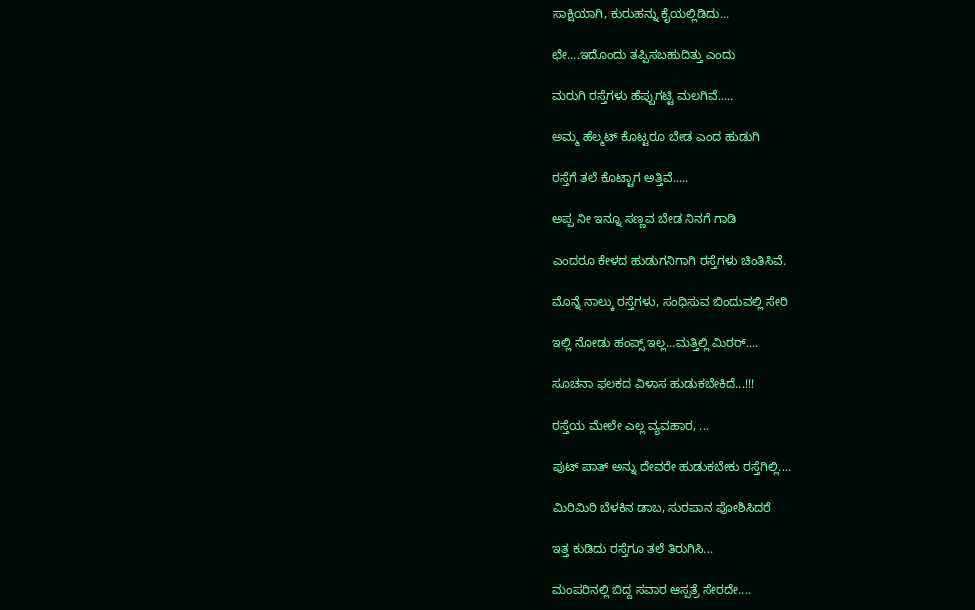ಸಾಕ್ಷಿಯಾಗಿ, ಕುರುಹನ್ನು ಕೈಯಲ್ಲಿಡಿದು...

ಛೇ....ಇದೊಂದು ತಪ್ಪಿಸಬಹುದಿತ್ತು ಎಂದು

ಮರುಗಿ ರಸ್ತೆಗಳು ಹೆಪ್ಪುಗಟ್ಟಿ ಮಲಗಿವೆ.....

ಅಮ್ಮ ಹೆಲ್ಮಟ್ ಕೊಟ್ಟರೂ ಬೇಡ ಎಂದ ಹುಡುಗಿ

ರಸ್ತೆಗೆ ತಲೆ ಕೊಟ್ಟಾಗ ಅತ್ತಿವೆ.....

ಅಪ್ಪ ನೀ ಇನ್ನೂ ಸಣ್ಣವ ಬೇಡ ನಿನಗೆ ಗಾಡಿ

ಎಂದರೂ ಕೇಳದ ಹುಡುಗನಿಗಾಗಿ ರಸ್ತೆಗಳು ಚಿಂತಿಸಿವೆ.

ಮೊನ್ನೆ ನಾಲ್ಕು ರಸ್ತೆಗಳು, ಸಂಧಿಸುವ ಬಿಂದುವಲ್ಲಿ ಸೇರಿ

ಇಲ್ಲಿ ನೋಡು ಹಂಪ್ಸ್ ಇಲ್ಲ...ಮತ್ತಿಲ್ಲಿ ಮಿರರ್....

ಸೂಚನಾ ಫಲಕದ ವಿಳಾಸ ಹುಡುಕಬೇಕಿದೆ...!!!

ರಸ್ತೆಯ ಮೇಲೇ ಎಲ್ಲ ವ್ಯವಹಾರ, ...

ಪುಟ್ ಪಾತ್ ಅನ್ನು ದೇವರೇ ಹುಡುಕಬೇಕು ರಸ್ತೆಗಿಲ್ಲಿ....

ಮಿರಿಮಿರಿ ಬೆಳಕಿನ ಡಾಬ, ಸುರಪಾನ ಪೋಶಿಸಿದರೆ

ಇತ್ತ ಕುಡಿದು ರಸ್ತೆಗೂ ತಲೆ ತಿರುಗಿಸಿ...

ಮಂಪರಿನಲ್ಲಿ ಬಿದ್ದ ಸವಾರ ಆಸ್ಪತ್ರೆ ಸೇರದೇ....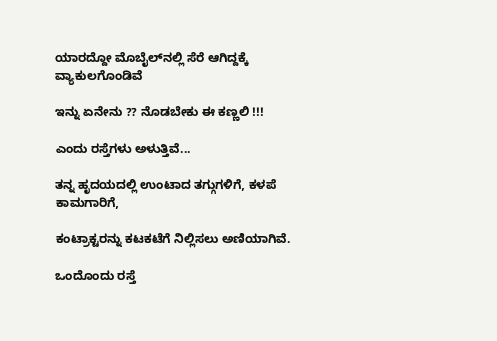ಯಾರದ್ದೋ ಮೊಬೈಲ್‌ನಲ್ಲಿ ಸೆರೆ ಆಗಿದ್ದಕ್ಕೆ ವ್ಯಾಕುಲಗೊಂಡಿವೆ

ಇನ್ನು ಏನೇನು ?? ನೊಡಬೇಕು ಈ ಕಣ್ಣಲಿ !!!

ಎಂದು ರಸ್ತೆಗಳು ಅಳುತ್ತಿವೆ...

ತನ್ನ ಹೃದಯದಲ್ಲಿ ಉಂಟಾದ ತಗ್ಗುಗಳಿಗೆ, ಕಳಪೆ ಕಾಮಗಾರಿಗೆ,

ಕಂಟ್ರಾಕ್ಟರನ್ನು ಕಟಕಟೆಗೆ ನಿಲ್ಲಿಸಲು ಅಣಿಯಾಗಿವೆ.

ಒಂದೊಂದು ರಸ್ತೆ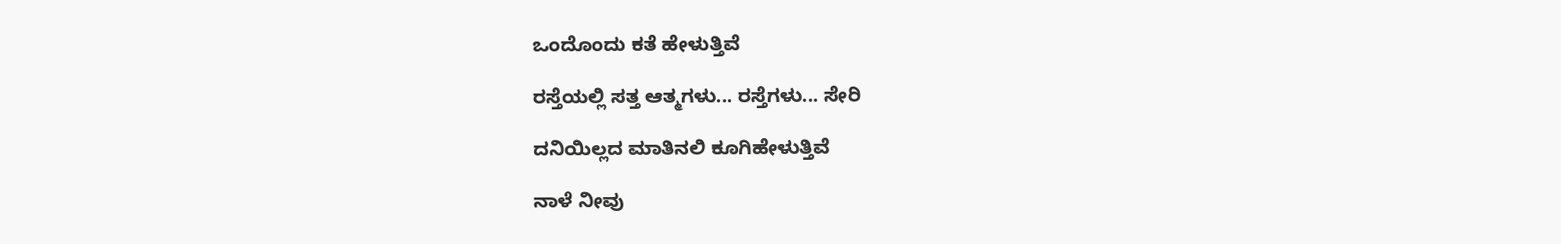ಒಂದೊಂದು ಕತೆ ಹೇಳುತ್ತಿವೆ

ರಸ್ತೆಯಲ್ಲಿ ಸತ್ತ ಆತ್ಮಗಳು... ರಸ್ತೆಗಳು... ಸೇರಿ

ದನಿಯಿಲ್ಲದ ಮಾತಿನಲಿ ಕೂಗಿಹೇಳುತ್ತಿವೆ

ನಾಳೆ ನೀವು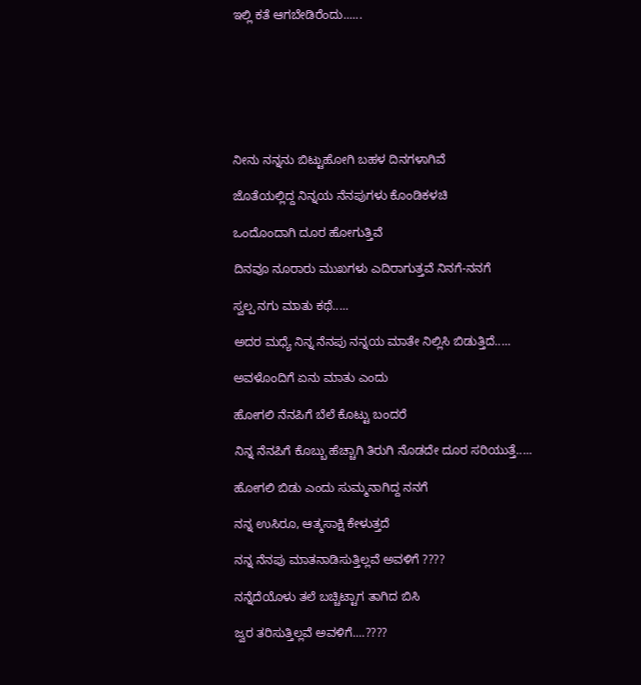ಇಲ್ಲಿ ಕತೆ ಆಗಬೇಡಿರೆಂದು......







ನೀನು ನನ್ನನು ಬಿಟ್ಟುಹೋಗಿ ಬಹಳ ದಿನಗಳಾಗಿವೆ

ಜೊತೆಯಲ್ಲಿದ್ದ ನಿನ್ನಯ ನೆನಪುಗಳು ಕೊಂಡಿಕಳಚಿ

ಒಂದೊಂದಾಗಿ ದೂರ ಹೋಗುತ್ತಿವೆ

ದಿನವೂ ನೂರಾರು ಮುಖಗಳು ಎದಿರಾಗುತ್ತವೆ ನಿನಗೆ-ನನಗೆ

ಸ್ವಲ್ಪ ನಗು ಮಾತು ಕಥೆ.....

ಅದರ ಮಧ್ಯೆ ನಿನ್ನ ನೆನಪು ನನ್ನಯ ಮಾತೇ ನಿಲ್ಲಿಸಿ ಬಿಡುತ್ತಿದೆ.....

ಅವಳೊಂದಿಗೆ ಏನು ಮಾತು ಎಂದು

ಹೋಗಲಿ ನೆನಪಿಗೆ ಬೆಲೆ ಕೊಟ್ಟು ಬಂದರೆ

ನಿನ್ನ ನೆನಪಿಗೆ ಕೊಬ್ಬು ಹೆಚ್ಚಾಗಿ ತಿರುಗಿ ನೊಡದೇ ದೂರ ಸರಿಯುತ್ತೆ.....

ಹೋಗಲಿ ಬಿಡು ಎಂದು ಸುಮ್ಮನಾಗಿದ್ದ ನನಗೆ

ನನ್ನ ಉಸಿರೂ, ಆತ್ಮಸಾಕ್ಷಿ ಕೇಳುತ್ತದೆ

ನನ್ನ ನೆನಪು ಮಾತನಾಡಿಸುತ್ತಿಲ್ಲವೆ ಅವಳಿಗೆ ????

ನನ್ನೆದೆಯೊಳು ತಲೆ ಬಚ್ಚಿಟ್ಟಾಗ ತಾಗಿದ ಬಿಸಿ

ಜ್ವರ ತರಿಸುತ್ತಿಲ್ಲವೆ ಅವಳಿಗೆ....????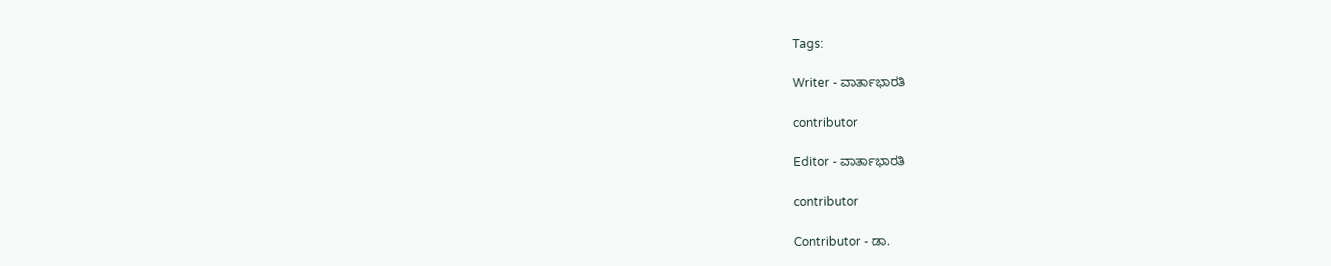Tags:

Writer - ವಾರ್ತಾಭಾರತಿ

contributor

Editor - ವಾರ್ತಾಭಾರತಿ

contributor

Contributor - ಡಾ.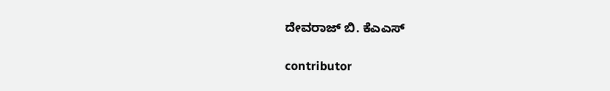ದೇವರಾಜ್ ಬಿ. ಕೆಎಎಸ್

contributor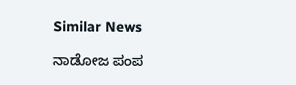Similar News

ನಾಡೋಜ ಪಂಪ